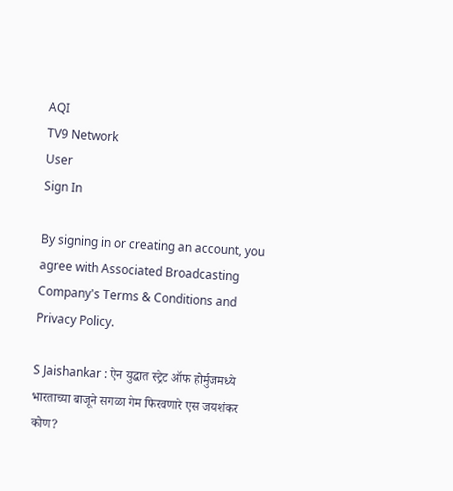AQI
TV9 Network
User
Sign In

By signing in or creating an account, you agree with Associated Broadcasting Company's Terms & Conditions and Privacy Policy.

S Jaishankar : ऐन युद्धात स्ट्रेट ऑफ होर्मुजमध्ये भारताच्या बाजूने सगळा गेम फिरवणारे एस जयशंकर कोण?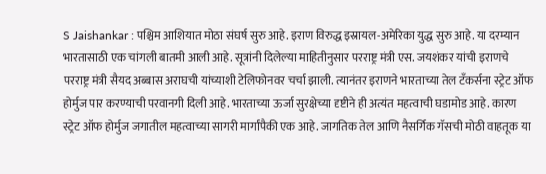S Jaishankar : पश्चिम आशियात मोठा संघर्ष सुरु आहे. इराण विरुद्ध इस्रायल-अमेरिका युद्ध सुरु आहे. या दरम्यान भारतासाठी एक चांगली बातमी आली आहे. सूत्रांनी दिलेल्या माहितीनुसार परराष्ट्र मंत्री एस. जयशंकर यांची इराणचे परराष्ट्र मंत्री सैयद अब्बास अराघची यांच्याशी टेलिफोनवर चर्चा झाली. त्यानंतर इराणने भारताच्या तेल टँकर्सना स्ट्रेट ऑफ होर्मुज पार करण्याची परवानगी दिली आहे. भारताच्या ऊर्जा सुरक्षेच्या दृष्टीने ही अत्यंत महत्वाची घडामोड आहे. कारण स्ट्रेट ऑफ होर्मुज जगातील महत्वाच्या सागरी मार्गांपैकी एक आहे. जागतिक तेल आणि नैसर्गिक गॅसची मोठी वाहतूक या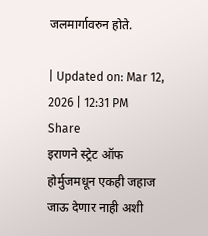जलमार्गावरुन होते.

| Updated on: Mar 12, 2026 | 12:31 PM
Share
इराणने स्ट्रेट ऑफ होर्मुजमधून एकही जहाज जाऊ देणार नाही अशी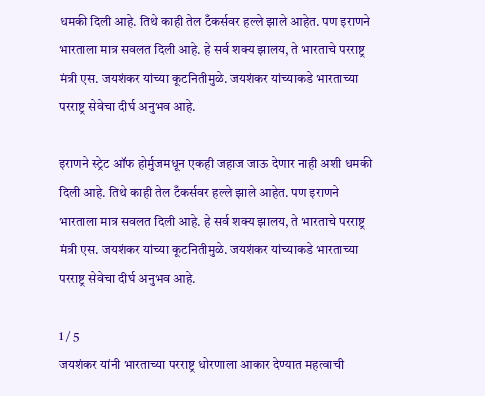धमकी दिली आहे. तिथे काही तेल टँकर्सवर हल्ले झाले आहेत. पण इराणने भारताला मात्र सवलत दिली आहे. हे सर्व शक्य झालय, ते भारताचे परराष्ट्र मंत्री एस. जयशंकर यांच्या कूटनितीमुळे. जयशंकर यांच्याकडे भारताच्या परराष्ट्र सेवेचा दीर्घ अनुभव आहे.

इराणने स्ट्रेट ऑफ होर्मुजमधून एकही जहाज जाऊ देणार नाही अशी धमकी दिली आहे. तिथे काही तेल टँकर्सवर हल्ले झाले आहेत. पण इराणने भारताला मात्र सवलत दिली आहे. हे सर्व शक्य झालय, ते भारताचे परराष्ट्र मंत्री एस. जयशंकर यांच्या कूटनितीमुळे. जयशंकर यांच्याकडे भारताच्या परराष्ट्र सेवेचा दीर्घ अनुभव आहे.

1 / 5
जयशंकर यांनी भारताच्या परराष्ट्र धोरणाला आकार देण्यात महत्वाची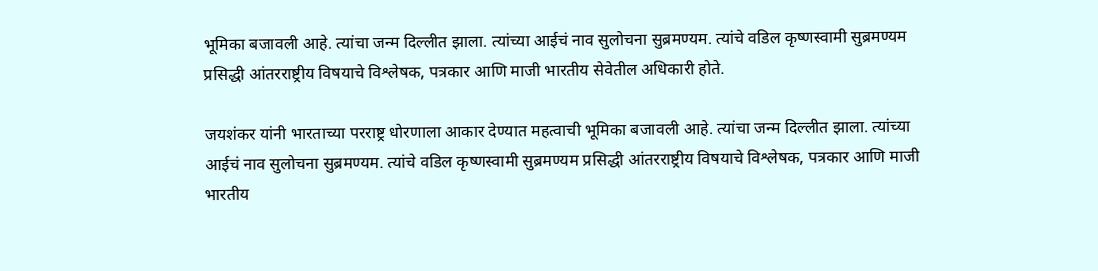भूमिका बजावली आहे. त्यांचा जन्म दिल्लीत झाला. त्यांच्या आईचं नाव सुलोचना सुब्रमण्यम. त्यांचे वडिल कृष्णस्वामी सुब्रमण्यम प्रसिद्धी आंतरराष्ट्रीय विषयाचे विश्लेषक, पत्रकार आणि माजी भारतीय सेवेतील अधिकारी होते.

जयशंकर यांनी भारताच्या परराष्ट्र धोरणाला आकार देण्यात महत्वाची भूमिका बजावली आहे. त्यांचा जन्म दिल्लीत झाला. त्यांच्या आईचं नाव सुलोचना सुब्रमण्यम. त्यांचे वडिल कृष्णस्वामी सुब्रमण्यम प्रसिद्धी आंतरराष्ट्रीय विषयाचे विश्लेषक, पत्रकार आणि माजी भारतीय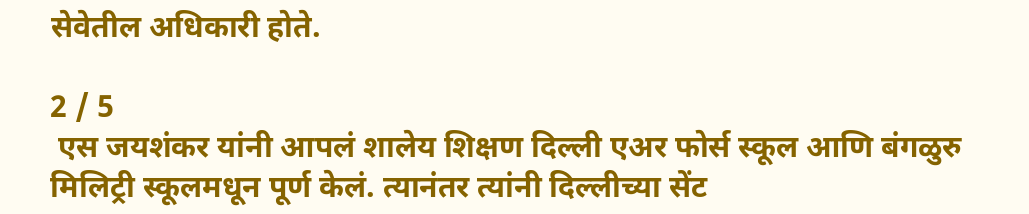सेवेतील अधिकारी होते.

2 / 5
 एस जयशंकर यांनी आपलं शालेय शिक्षण दिल्ली एअर फोर्स स्कूल आणि बंगळुरु मिलिट्री स्कूलमधून पूर्ण केलं. त्यानंतर त्यांनी दिल्लीच्या सेंट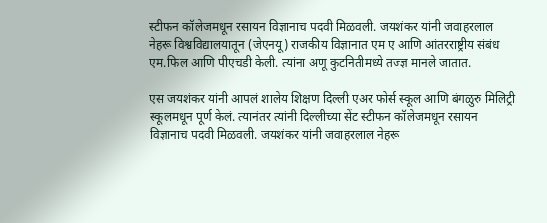स्टीफन कॉलेजमधून रसायन विज्ञानाच पदवी मिळवली. जयशंकर यांनी जवाहरलाल नेहरू विश्वविद्यालयातून (जेएनयू) राजकीय विज्ञानात एम ए आणि आंतरराष्ट्रीय संबंध एम.फिल आणि पीएचडी केली. त्यांना अणू कुटनितीमध्ये तज्ज्ञ मानले जातात.

एस जयशंकर यांनी आपलं शालेय शिक्षण दिल्ली एअर फोर्स स्कूल आणि बंगळुरु मिलिट्री स्कूलमधून पूर्ण केलं. त्यानंतर त्यांनी दिल्लीच्या सेंट स्टीफन कॉलेजमधून रसायन विज्ञानाच पदवी मिळवली. जयशंकर यांनी जवाहरलाल नेहरू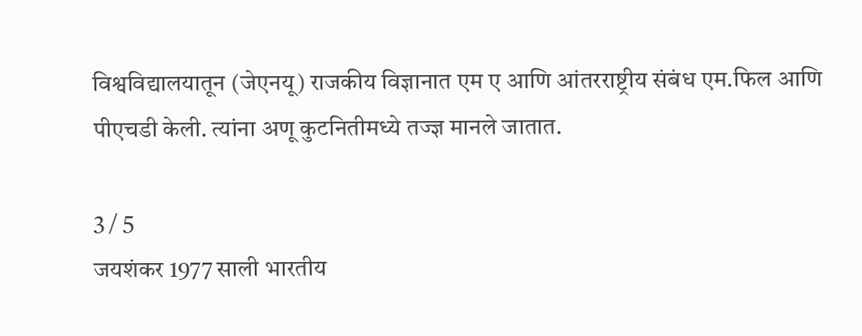विश्वविद्यालयातून (जेएनयू) राजकीय विज्ञानात एम ए आणि आंतरराष्ट्रीय संबंध एम.फिल आणि पीएचडी केली. त्यांना अणू कुटनितीमध्ये तज्ज्ञ मानले जातात.

3 / 5
जयशंकर 1977 साली भारतीय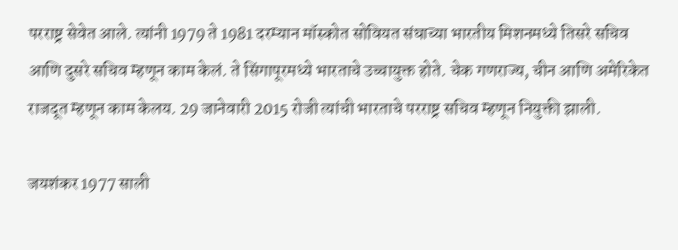परराष्ट्र सेवेत आले. त्यांनी 1979 ते 1981 दरम्यान मॉस्कोत सोवियत संघाच्या भारतीय मिशनमध्ये तिसरे सचिव आणि दुसरे सचिव म्हणून काम केलं. ते सिंगापूरमध्ये भारताचे उच्चायुक्त होते. चेक गणराज्य, चीन आणि अमेरिकेत राजदूत म्हणून काम केलय. 29 जानेवारी 2015 रोजी त्यांची भारताचे परराष्ट्र सचिव म्हणून नियुक्ती झाली.

जयशंकर 1977 साली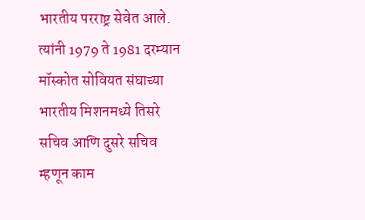भारतीय परराष्ट्र सेवेत आले. त्यांनी 1979 ते 1981 दरम्यान मॉस्कोत सोवियत संघाच्या भारतीय मिशनमध्ये तिसरे सचिव आणि दुसरे सचिव म्हणून काम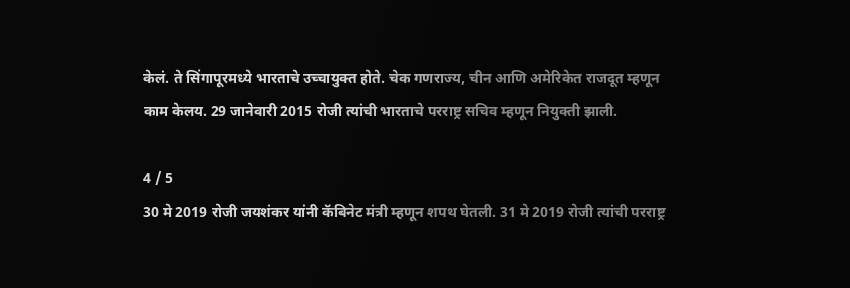केलं. ते सिंगापूरमध्ये भारताचे उच्चायुक्त होते. चेक गणराज्य, चीन आणि अमेरिकेत राजदूत म्हणून काम केलय. 29 जानेवारी 2015 रोजी त्यांची भारताचे परराष्ट्र सचिव म्हणून नियुक्ती झाली.

4 / 5
30 मे 2019 रोजी जयशंकर यांनी कॅबिनेट मंत्री म्हणून शपथ घेतली. 31 मे 2019 रोजी त्यांची परराष्ट्र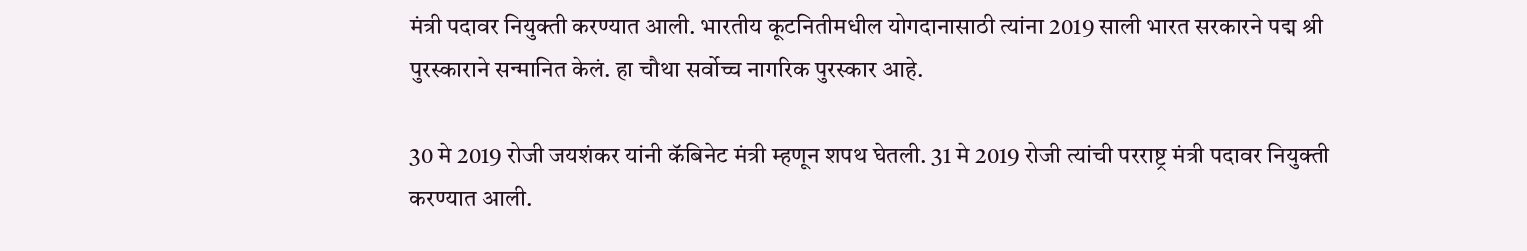मंत्री पदावर नियुक्ती करण्यात आली. भारतीय कूटनितीमधील योगदानासाठी त्यांना 2019 साली भारत सरकारने पद्म श्री पुरस्काराने सन्मानित केलं. हा चौथा सर्वोच्च नागरिक पुरस्कार आहे.

30 मे 2019 रोजी जयशंकर यांनी कॅबिनेट मंत्री म्हणून शपथ घेतली. 31 मे 2019 रोजी त्यांची परराष्ट्र मंत्री पदावर नियुक्ती करण्यात आली.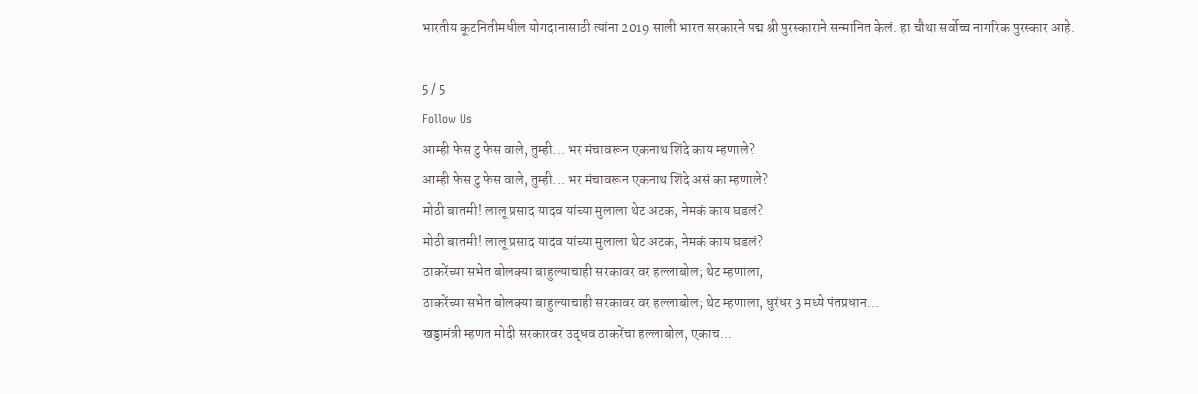भारतीय कूटनितीमधील योगदानासाठी त्यांना 2019 साली भारत सरकारने पद्म श्री पुरस्काराने सन्मानित केलं. हा चौथा सर्वोच्च नागरिक पुरस्कार आहे.

5 / 5
Follow Us
आम्ही फेस टु फेस वाले, तुम्ही... भर मंचावरून एकनाथ शिंदे काय म्हणाले?
आम्ही फेस टु फेस वाले, तुम्ही... भर मंचावरून एकनाथ शिंदे असं का म्हणाले?
मोठी बातमी! लालू प्रसाद यादव यांच्या मुलाला थेट अटक, नेमकं काय घडलं?
मोठी बातमी! लालू प्रसाद यादव यांच्या मुलाला थेट अटक, नेमकं काय घडलं?
ठाकरेंच्या सभेत बोलक्या बाहुल्याचाही सरकावर वर हल्लाबोल; थेट म्हणाला,
ठाकरेंच्या सभेत बोलक्या बाहुल्याचाही सरकावर वर हल्लाबोल; थेट म्हणाला, धुरंधर 3 मध्ये पंतप्रधान...
खड्डामंत्री म्हणत मोदी सरकारवर उद्धव ठाकरेंचा हल्लाबोल, एकाच...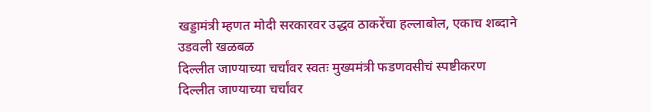खड्डामंत्री म्हणत मोदी सरकारवर उद्धव ठाकरेंचा हल्लाबोल, एकाच शब्दाने उडवली खळबळ
दिल्लीत जाण्याच्या चर्चांवर स्वतः मुख्यमंत्री फडणवसीचं स्पष्टीकरण
दिल्लीत जाण्याच्या चर्चांवर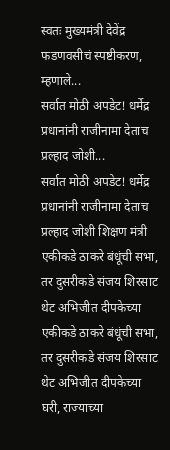स्वतः मुख्यमंत्री देवेंद्र फडणवसीचं स्पष्टीकरण, म्हणाले...
सर्वात मोठी अपडेट! धर्मेद्र प्रधानांनी राजीनामा देताच प्रल्हाद जोशी...
सर्वात मोठी अपडेट! धर्मेद्र प्रधानांनी राजीनामा देताच प्रल्हाद जोशी शिक्षण मंत्री
एकीकडे ठाकरे बंधूंची सभा, तर दुसरीकडे संजय शिरसाट थेट अभिजीत दीपकेच्या
एकीकडे ठाकरे बंधूंची सभा, तर दुसरीकडे संजय शिरसाट थेट अभिजीत दीपकेच्या घरी, राज्याच्या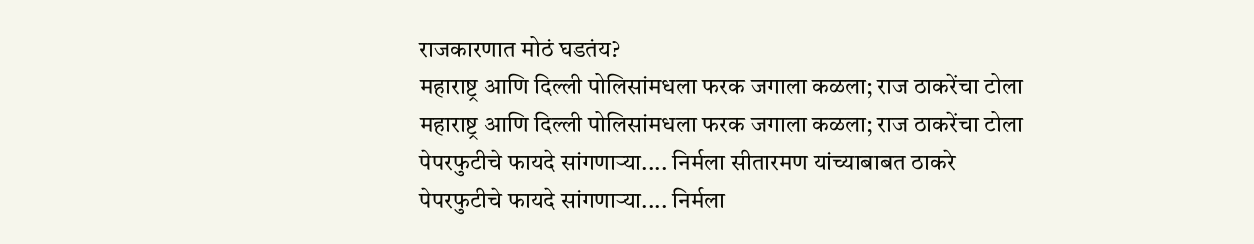राजकारणात मोठं घडतंय?
महाराष्ट्र आणि दिल्ली पोलिसांमधला फरक जगाला कळला; राज ठाकरेंचा टोला
महाराष्ट्र आणि दिल्ली पोलिसांमधला फरक जगाला कळला; राज ठाकरेंचा टोला
पेपरफुटीचे फायदे सांगणाऱ्या.... निर्मला सीतारमण यांच्याबाबत ठाकरे
पेपरफुटीचे फायदे सांगणाऱ्या.... निर्मला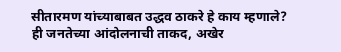सीतारमण यांच्याबाबत उद्धव ठाकरे हे काय म्हणाले?
ही जनतेच्या आंदोलनाची ताकद, अखेर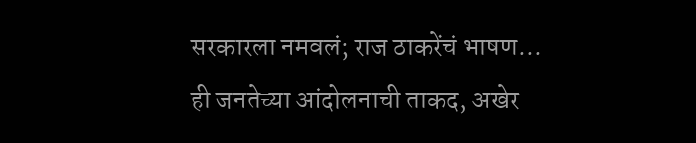सरकारला नमवलं; राज ठाकरेंचं भाषण...
ही जनतेच्या आंदोलनाची ताकद, अखेर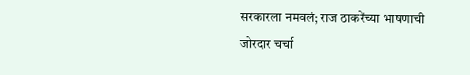सरकारला नमवलं; राज ठाकरेंच्या भाषणाची जोरदार चर्चा